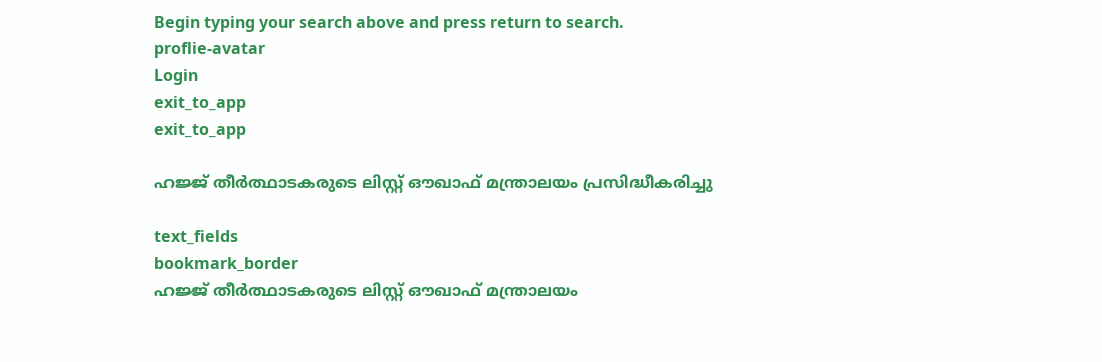Begin typing your search above and press return to search.
proflie-avatar
Login
exit_to_app
exit_to_app

ഹജ്ജ് തീർത്ഥാടകരുടെ ലിസ്റ്റ് ഔഖാഫ് മന്ത്രാലയം പ്രസിദ്ധീകരിച്ചു

text_fields
bookmark_border
ഹജ്ജ് തീർത്ഥാടകരുടെ ലിസ്റ്റ് ഔഖാഫ് മന്ത്രാലയം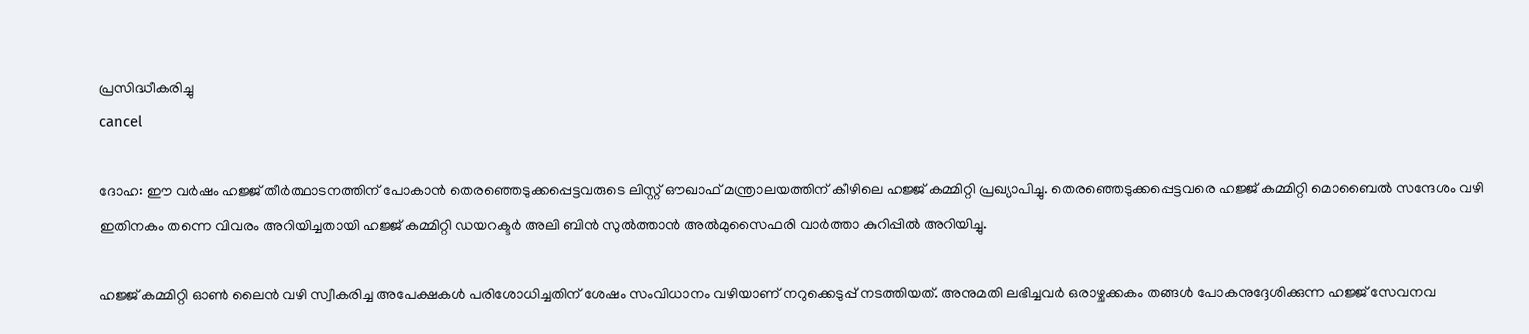പ്രസിദ്ധീകരിച്ചു
cancel

ദോഹ: ഈ വർഷം ഹജ്ജ് തീർത്ഥാടനത്തിന് പോകാൻ തെരഞ്ഞെടുക്കപ്പെട്ടവരുടെ ലിസ്റ്റ് ഔഖാഫ് മന്ത്രാലയത്തിന് കീഴിലെ ഹജ്ജ് കമ്മിറ്റി പ്രഖ്യാപിച്ചു. തെരഞ്ഞെടുക്കപ്പെട്ടവരെ ഹജ്ജ് കമ്മിറ്റി മൊബൈൽ സന്ദേശം വഴി ഇതിനകം തന്നെ വിവരം അറിയിച്ചതായി ഹജ്ജ് കമ്മിറ്റി ഡയറക്ടർ അലി ബിൻ സുൽത്താൻ അൽമുസൈഫരി വാർത്താ കുറിപ്പിൽ അറിയിച്ചു.

ഹജ്ജ് കമ്മിറ്റി ഓൺ ലൈൻ വഴി സ്വീകരിച്ച അപേക്ഷകൾ പരിശോധിച്ചതിന് ശേഷം സംവിധാനം വഴിയാണ് നറുക്കെടുപ്പ് നടത്തിയത്. അനുമതി ലഭിച്ചവർ ഒരാഴ്ചക്കകം തങ്ങൾ പോകനുദ്ദേശിക്കുന്ന ഹജ്ജ് സേവനവ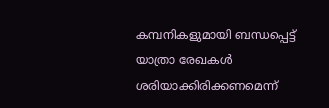കമ്പനികളുമായി ബന്ധപ്പെട്ട് യാത്രാ രേഖകൾ ശരിയാക്കിരിക്കണമെന്ന്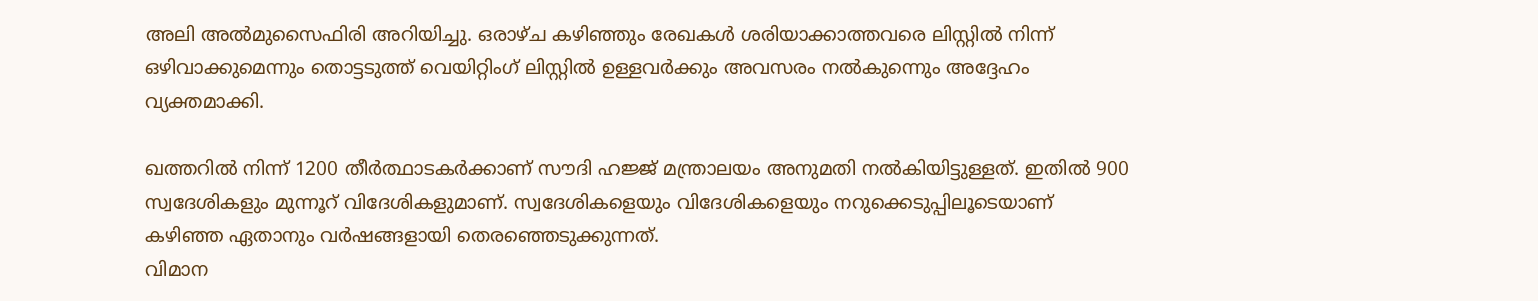അലി അൽമുസൈഫിരി അറിയിച്ചു. ഒരാഴ്ച കഴിഞ്ഞും രേഖകൾ ശരിയാക്കാത്തവരെ ലിസ്റ്റിൽ നിന്ന് ഒഴിവാക്കുമെന്നും തൊട്ടടുത്ത് വെയിറ്റിംഗ് ലിസ്റ്റിൽ ഉള്ളവർക്കും അവസരം നൽകുന്നെും അദ്ദേഹം വ്യക്തമാക്കി.

ഖത്തറിൽ നിന്ന് 1200 തീർത്ഥാടകർക്കാണ് സൗദി ഹജ്ജ് മന്ത്രാലയം അനുമതി നൽകിയിട്ടുള്ളത്. ഇതിൽ 900 സ്വദേശികളും മുന്നൂറ് വിദേശികളുമാണ്. സ്വദേശികളെയും വിദേശികളെയും നറുക്കെടുപ്പിലൂടെയാണ് കഴിഞ്ഞ ഏതാനും വർഷങ്ങളായി തെരഞ്ഞെടുക്കുന്നത്.
വിമാന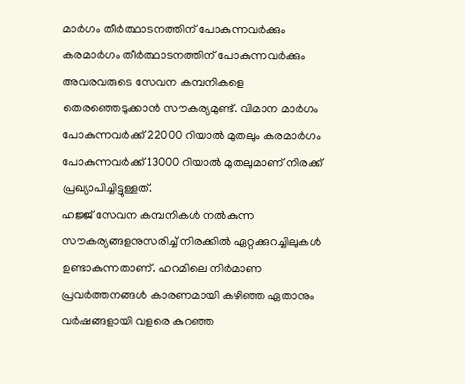മാർഗം തീർത്ഥാടനത്തിന് പോകുന്നവർക്കും കരമാർഗം തീർത്ഥാടനത്തിന് പോകുന്നവർക്കും അവരവരുടെ സേവന കമ്പനികളെ തെരഞ്ഞെടുക്കാൻ സൗകര്യമുണ്ട്. വിമാന മാർഗം പോകുന്നവർക്ക് 22000 റിയാൽ മുതലും കരമാർഗം പോകുന്നവർക്ക് 13000 റിയാൽ മുതലുമാണ് നിരക്ക് പ്രഖ്യാപിച്ചിട്ടുള്ളത്.
ഹജ്ജ് സേവന കമ്പനികൾ നൽകുന്ന സൗകര്യങ്ങളനുസരിച്ച് നിരക്കിൽ ഏറ്റക്കുറച്ചിലുകൾ ഉണ്ടാകുന്നതാണ്. ഹറമിലെ നിർമാണ പ്രവർത്തനങ്ങൾ കാരണമായി കഴിഞ്ഞ ഏതാനും വർഷങ്ങളായി വളരെ കുറഞ്ഞ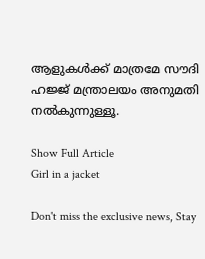ആളുകൾക്ക് മാത്രമേ സൗദി ഹജ്ജ് മന്ത്രാലയം അനുമതി നൽകുന്നുള്ളൂ.

Show Full Article
Girl in a jacket

Don't miss the exclusive news, Stay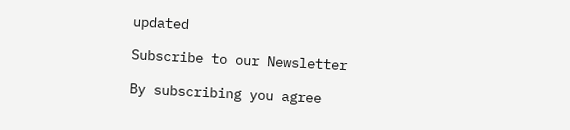updated

Subscribe to our Newsletter

By subscribing you agree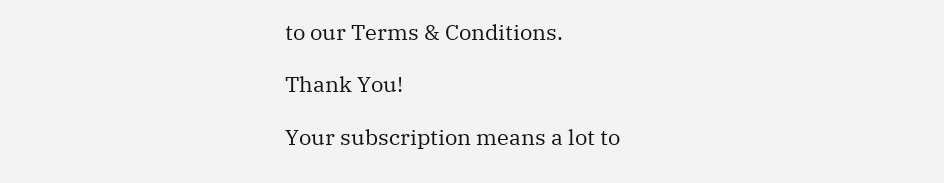to our Terms & Conditions.

Thank You!

Your subscription means a lot to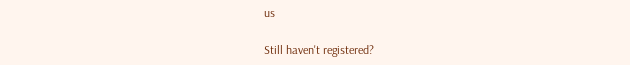us

Still haven't registered?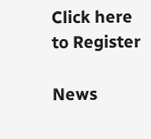Click here to Register

News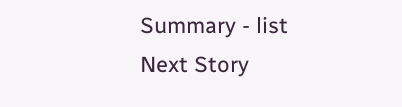Summary - list
Next Story